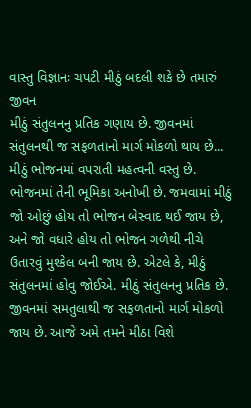વાસ્તુ વિજ્ઞાનઃ ચપટી મીઠું બદલી શકે છે તમારું જીવન
મીઠું સંતુલનનુ પ્રતિક ગણાય છે. જીવનમાં સંતુલનથી જ સફળતાનો માર્ગ મોકળો થાય છે...
મીઠું ભોજનમાં વપરાતી મહત્વની વસ્તુ છે. ભોજનમાં તેની ભૂમિકા અનોખી છે. જમવામાં મીઠું જો ઓછું હોય તો ભોજન બેસ્વાદ થઈ જાય છે, અને જો વધારે હોય તો ભોજન ગળેથી નીચે ઉતારવું મુશ્કેલ બની જાય છે. એટલે કે, મીઠું સંતુલનમાં હોવુ જોઈએ. મીઠું સંતુલનનુ પ્રતિક છે. જીવનમાં સમતુલાથી જ સફળતાનો માર્ગ મોકળો જાય છે. આજે અમે તમને મીઠા વિશે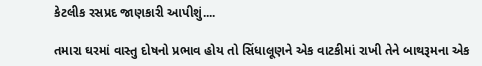કેટલીક રસપ્રદ જાણકારી આપીશું....

તમારા ઘરમાં વાસ્તુ દોષનો પ્રભાવ હોય તો સિંધાલૂણને એક વાટકીમાં રાખી તેને બાથરૂમના એક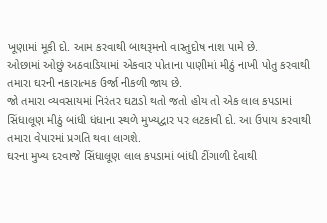ખૂણામાં મૂકી દો. આમ કરવાથી બાથરૂમનો વાસ્તુદોષ નાશ પામે છે.
ઓછામાં ઓછું અઠવાડિયામાં એકવાર પોતાના પાણીમાં મીઠું નાખી પોતુ કરવાથી તમારા ઘરની નકારાત્મક ઉર્જા નીકળી જાય છે.
જો તમારા વ્યવસાયમાં નિરંતર ઘટાડો થતો જતો હોય તો એક લાલ કપડામાં સિંધાલૂણ મીઠું બાંધી ધંધાના સ્થળે મુખ્યદ્વાર પર લટકાવી દો. આ ઉપાય કરવાથી તમારા વેપારમાં પ્રગતિ થવા લાગશે.
ઘરના મુખ્ય દરવાજે સિંધાલૂણ લાલ કપડામાં બાંધી ટીંગાળી દેવાથી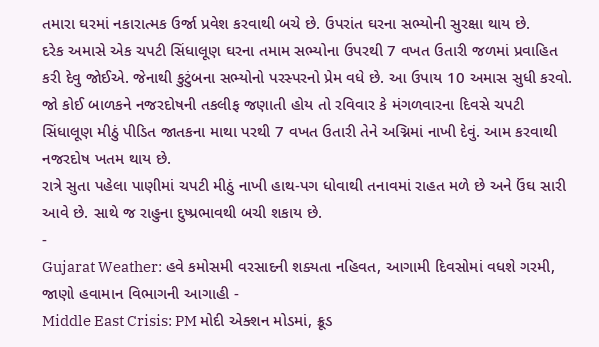તમારા ઘરમાં નકારાત્મક ઉર્જા પ્રવેશ કરવાથી બચે છે. ઉપરાંત ઘરના સભ્યોની સુરક્ષા થાય છે.
દરેક અમાસે એક ચપટી સિંધાલૂણ ઘરના તમામ સભ્યોના ઉપરથી 7 વખત ઉતારી જળમાં પ્રવાહિત કરી દેવુ જોઈએ. જેનાથી કુટુંબના સભ્યોનો પરસ્પરનો પ્રેમ વધે છે. આ ઉપાય 10 અમાસ સુધી કરવો.
જો કોઈ બાળકને નજરદોષની તકલીફ જણાતી હોય તો રવિવાર કે મંગળવારના દિવસે ચપટી સિંધાલૂણ મીઠું પીડિત જાતકના માથા પરથી 7 વખત ઉતારી તેને અગ્નિમાં નાખી દેવું. આમ કરવાથી નજરદોષ ખતમ થાય છે.
રાત્રે સુતા પહેલા પાણીમાં ચપટી મીઠું નાખી હાથ-પગ ધોવાથી તનાવમાં રાહત મળે છે અને ઉંઘ સારી આવે છે. સાથે જ રાહુના દુષ્પ્રભાવથી બચી શકાય છે.
-
Gujarat Weather: હવે કમોસમી વરસાદની શક્યતા નહિવત, આગામી દિવસોમાં વધશે ગરમી, જાણો હવામાન વિભાગની આગાહી -
Middle East Crisis: PM મોદી એક્શન મોડમાં, ક્રૂડ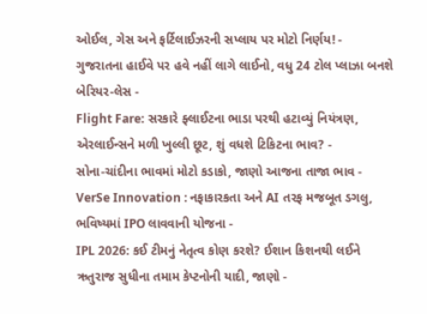ઓઈલ, ગેસ અને ફર્ટિલાઈઝરની સપ્લાય પર મોટો નિર્ણય! -
ગુજરાતના હાઈવે પર હવે નહીં લાગે લાઈનો, વધુ 24 ટોલ પ્લાઝા બનશે બેરિયર-લેસ -
Flight Fare: સરકારે ફ્લાઈટના ભાડા પરથી હટાવ્યું નિયંત્રણ, એરલાઈન્સને મળી ખુલ્લી છૂટ, શું વધશે ટિકિટના ભાવ? -
સોના-ચાંદીના ભાવમાં મોટો કડાકો, જાણો આજના તાજા ભાવ -
VerSe Innovation : નફાકારકતા અને AI તરફ મજબૂત ડગલુ, ભવિષ્યમાં IPO લાવવાની યોજના -
IPL 2026: કઈ ટીમનું નેતૃત્વ કોણ કરશે? ઈશાન કિશનથી લઈને ઋતુરાજ સુધીના તમામ કેપ્ટનોની યાદી, જાણો -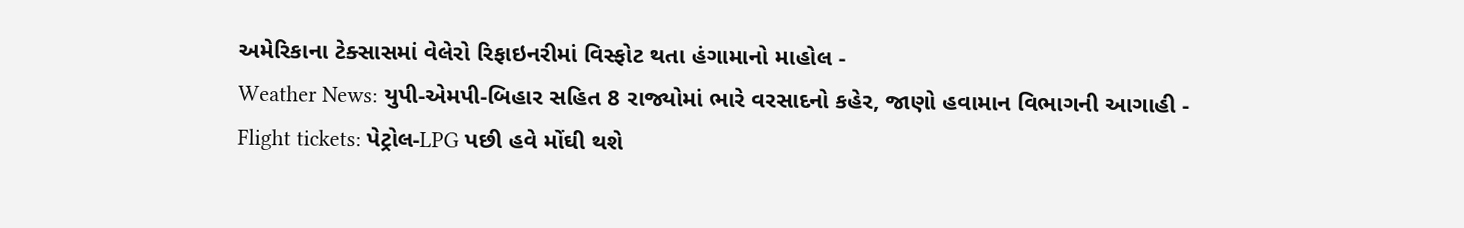અમેરિકાના ટેક્સાસમાં વેલેરો રિફાઇનરીમાં વિસ્ફોટ થતા હંગામાનો માહોલ -
Weather News: યુપી-એમપી-બિહાર સહિત 8 રાજ્યોમાં ભારે વરસાદનો કહેર, જાણો હવામાન વિભાગની આગાહી -
Flight tickets: પેટ્રોલ-LPG પછી હવે મોંઘી થશે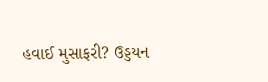હવાઈ મુસાફરી? ઉડ્ડયન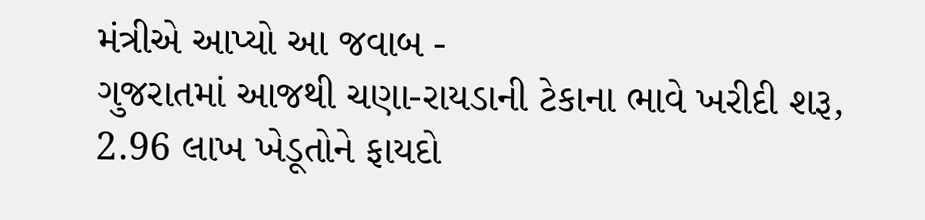મંત્રીએ આપ્યો આ જવાબ -
ગુજરાતમાં આજથી ચણા-રાયડાની ટેકાના ભાવે ખરીદી શરૂ, 2.96 લાખ ખેડૂતોને ફાયદો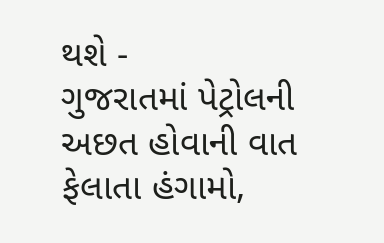થશે -
ગુજરાતમાં પેટ્રોલની અછત હોવાની વાત ફેલાતા હંગામો,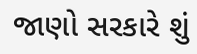જાણો સરકારે શું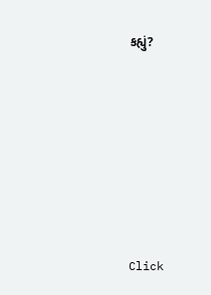કહ્યું?










Click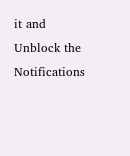it and Unblock the Notifications